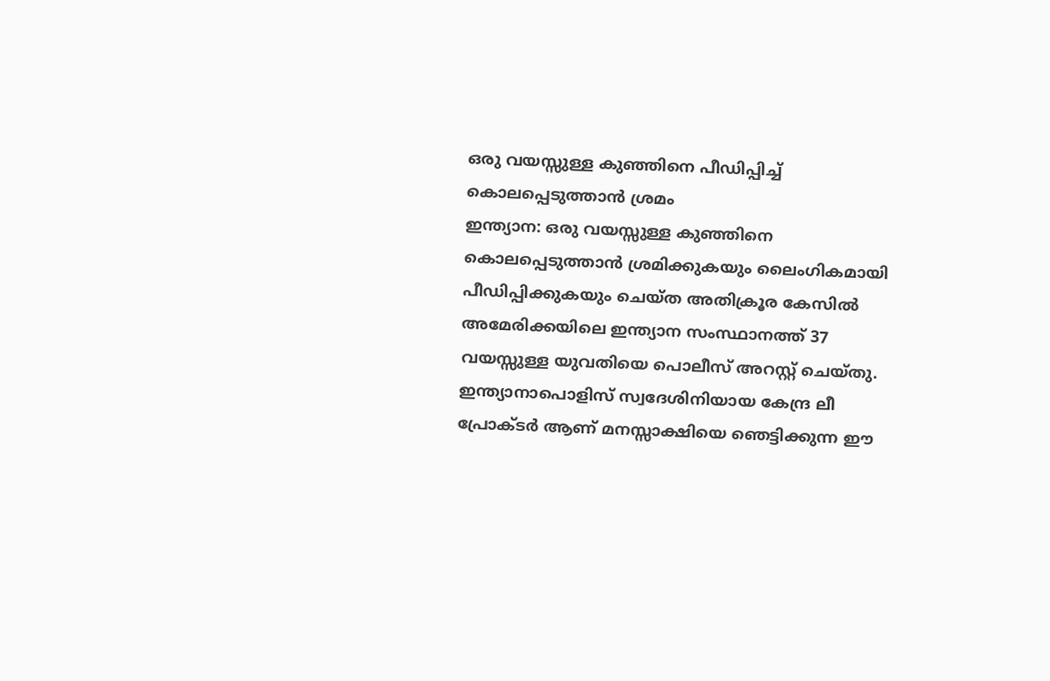ഒരു വയസ്സുള്ള കുഞ്ഞിനെ പീഡിപ്പിച്ച് കൊലപ്പെടുത്താൻ ശ്രമം
ഇന്ത്യാന: ഒരു വയസ്സുള്ള കുഞ്ഞിനെ കൊലപ്പെടുത്താൻ ശ്രമിക്കുകയും ലൈംഗികമായി പീഡിപ്പിക്കുകയും ചെയ്ത അതിക്രൂര കേസിൽ അമേരിക്കയിലെ ഇന്ത്യാന സംസ്ഥാനത്ത് 37 വയസ്സുള്ള യുവതിയെ പൊലീസ് അറസ്റ്റ് ചെയ്തു.
ഇന്ത്യാനാപൊളിസ് സ്വദേശിനിയായ കേന്ദ്ര ലീ പ്രോക്ടർ ആണ് മനസ്സാക്ഷിയെ ഞെട്ടിക്കുന്ന ഈ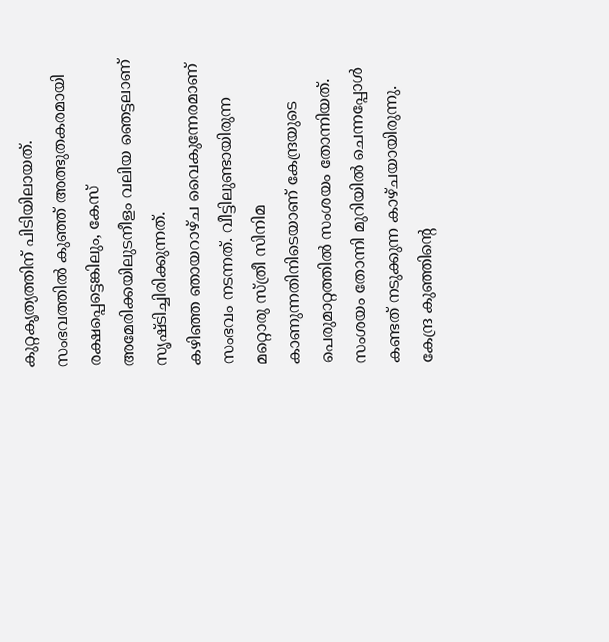കുറ്റകൃത്യത്തിന് പിടിയിലായത്.
സംഭവത്തിൽ കുഞ്ഞ് അത്ഭുതകരമായി രക്ഷപ്പെട്ടെങ്കിലും, കേസ് അമേരിക്കയിലുടനീളം വലിയ ഞെട്ടലാണ് സൃഷ്ടിച്ചിരിക്കുന്നത്.
കഴിഞ്ഞ ഞായറാഴ്ച വൈകുന്നേരമാണ് സംഭവം നടന്നത്. വീട്ടിലുണ്ടായിരുന്ന മറ്റൊരു സ്ത്രീ സിനിമ കാണുന്നതിനിടെയാണ് കേന്ദ്രയുടെ പെരുമാറ്റത്തിൽ സംശയം തോന്നിയത്. സംശയം തോന്നി മുറിയിൽ ചെന്നപ്പോൾ കണ്ടത് നടുക്കുന്ന കാഴ്ചയായിരുന്നു.
കേന്ദ്ര കുഞ്ഞിന്റെ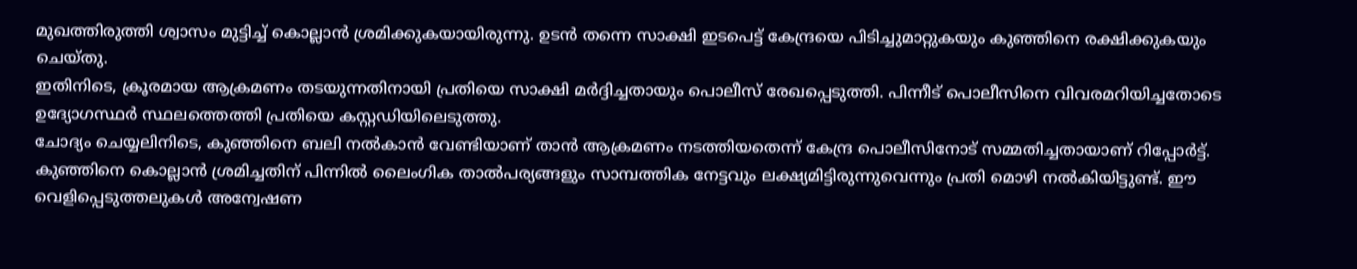മുഖത്തിരുത്തി ശ്വാസം മുട്ടിച്ച് കൊല്ലാൻ ശ്രമിക്കുകയായിരുന്നു. ഉടൻ തന്നെ സാക്ഷി ഇടപെട്ട് കേന്ദ്രയെ പിടിച്ചുമാറ്റുകയും കുഞ്ഞിനെ രക്ഷിക്കുകയും ചെയ്തു.
ഇതിനിടെ, ക്രൂരമായ ആക്രമണം തടയുന്നതിനായി പ്രതിയെ സാക്ഷി മർദ്ദിച്ചതായും പൊലീസ് രേഖപ്പെടുത്തി. പിന്നീട് പൊലീസിനെ വിവരമറിയിച്ചതോടെ ഉദ്യോഗസ്ഥർ സ്ഥലത്തെത്തി പ്രതിയെ കസ്റ്റഡിയിലെടുത്തു.
ചോദ്യം ചെയ്യലിനിടെ, കുഞ്ഞിനെ ബലി നൽകാൻ വേണ്ടിയാണ് താൻ ആക്രമണം നടത്തിയതെന്ന് കേന്ദ്ര പൊലീസിനോട് സമ്മതിച്ചതായാണ് റിപ്പോർട്ട്.
കുഞ്ഞിനെ കൊല്ലാൻ ശ്രമിച്ചതിന് പിന്നിൽ ലൈംഗിക താൽപര്യങ്ങളും സാമ്പത്തിക നേട്ടവും ലക്ഷ്യമിട്ടിരുന്നുവെന്നും പ്രതി മൊഴി നൽകിയിട്ടുണ്ട്. ഈ വെളിപ്പെടുത്തലുകൾ അന്വേഷണ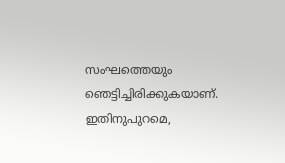സംഘത്തെയും ഞെട്ടിച്ചിരിക്കുകയാണ്.
ഇതിനുപുറമെ,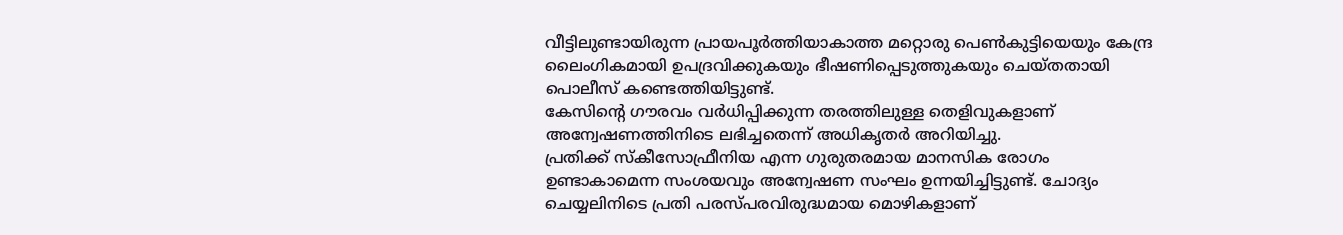വീട്ടിലുണ്ടായിരുന്ന പ്രായപൂർത്തിയാകാത്ത മറ്റൊരു പെൺകുട്ടിയെയും കേന്ദ്ര ലൈംഗികമായി ഉപദ്രവിക്കുകയും ഭീഷണിപ്പെടുത്തുകയും ചെയ്തതായി പൊലീസ് കണ്ടെത്തിയിട്ടുണ്ട്.
കേസിന്റെ ഗൗരവം വർധിപ്പിക്കുന്ന തരത്തിലുള്ള തെളിവുകളാണ് അന്വേഷണത്തിനിടെ ലഭിച്ചതെന്ന് അധികൃതർ അറിയിച്ചു.
പ്രതിക്ക് സ്കീസോഫ്രീനിയ എന്ന ഗുരുതരമായ മാനസിക രോഗം ഉണ്ടാകാമെന്ന സംശയവും അന്വേഷണ സംഘം ഉന്നയിച്ചിട്ടുണ്ട്. ചോദ്യം ചെയ്യലിനിടെ പ്രതി പരസ്പരവിരുദ്ധമായ മൊഴികളാണ്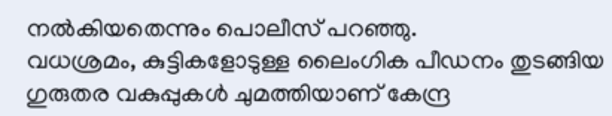നൽകിയതെന്നും പൊലീസ് പറഞ്ഞു.
വധശ്രമം, കുട്ടികളോടുള്ള ലൈംഗിക പീഡനം തുടങ്ങിയ ഗുരുതര വകുപ്പുകൾ ചുമത്തിയാണ് കേന്ദ്ര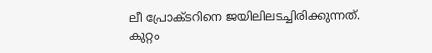ലീ പ്രോക്ടറിനെ ജയിലിലടച്ചിരിക്കുന്നത്.
കുറ്റം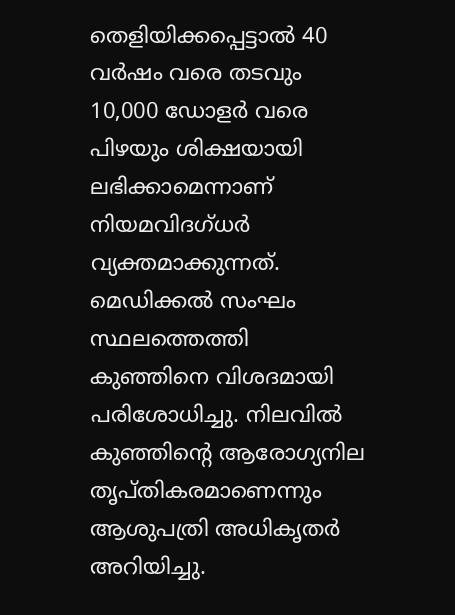തെളിയിക്കപ്പെട്ടാൽ 40 വർഷം വരെ തടവും 10,000 ഡോളർ വരെ പിഴയും ശിക്ഷയായി ലഭിക്കാമെന്നാണ് നിയമവിദഗ്ധർ വ്യക്തമാക്കുന്നത്.
മെഡിക്കൽ സംഘം സ്ഥലത്തെത്തി കുഞ്ഞിനെ വിശദമായി പരിശോധിച്ചു. നിലവിൽ കുഞ്ഞിന്റെ ആരോഗ്യനില തൃപ്തികരമാണെന്നും ആശുപത്രി അധികൃതർ അറിയിച്ചു.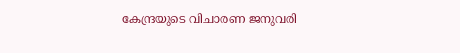കേന്ദ്രയുടെ വിചാരണ ജനുവരി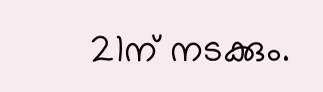21ന് നടക്കും.